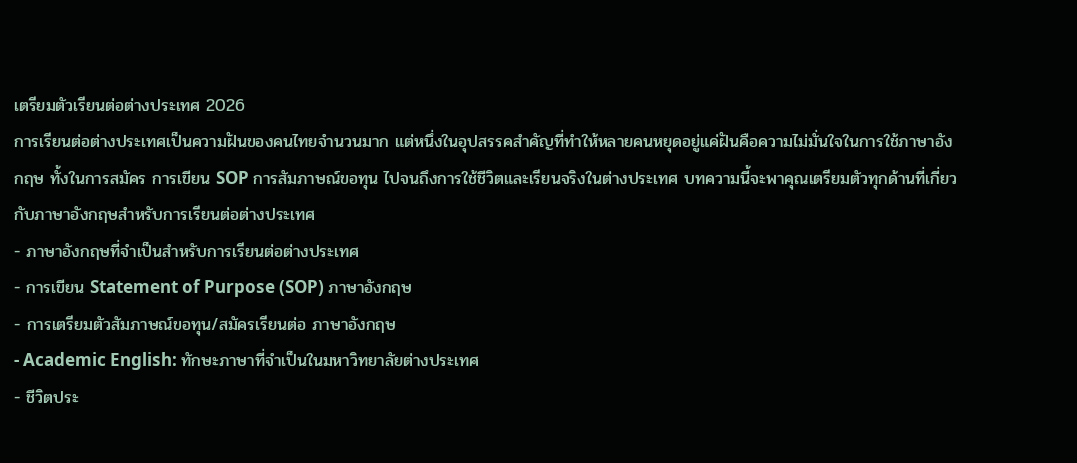เตรียมตัวเรียนต่อต่างประเทศ 2026
การเรียนต่อต่างประเทศเป็นความฝันของคนไทยจำนวนมาก แต่หนึ่งในอุปสรรคสำคัญที่ทำให้หลายคนหยุดอยู่แค่ฝันคือความไม่มั่นใจในการใช้ภาษาอังกฤษ ทั้งในการสมัคร การเขียน SOP การสัมภาษณ์ขอทุน ไปจนถึงการใช้ชีวิตและเรียนจริงในต่างประเทศ บทความนี้จะพาคุณเตรียมตัวทุกด้านที่เกี่ยวกับภาษาอังกฤษสำหรับการเรียนต่อต่างประเทศ
- ภาษาอังกฤษที่จำเป็นสำหรับการเรียนต่อต่างประเทศ
- การเขียน Statement of Purpose (SOP) ภาษาอังกฤษ
- การเตรียมตัวสัมภาษณ์ขอทุน/สมัครเรียนต่อ ภาษาอังกฤษ
- Academic English: ทักษะภาษาที่จำเป็นในมหาวิทยาลัยต่างประเทศ
- ชีวิตประ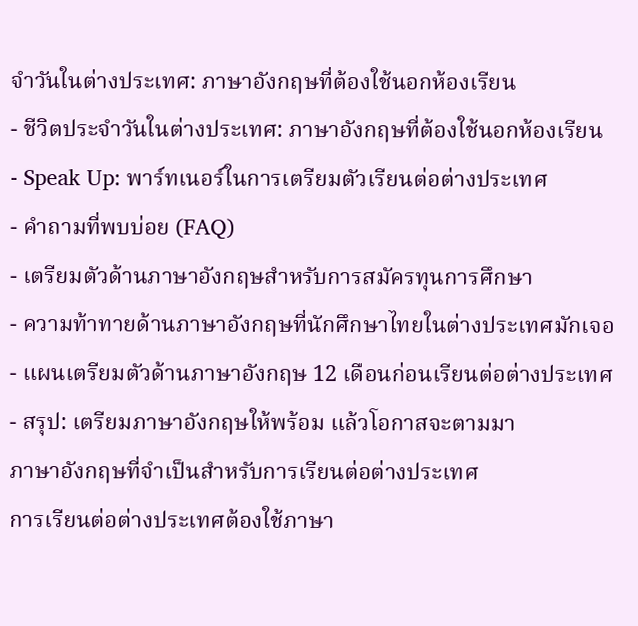จำวันในต่างประเทศ: ภาษาอังกฤษที่ต้องใช้นอกห้องเรียน
- ชีวิตประจำวันในต่างประเทศ: ภาษาอังกฤษที่ต้องใช้นอกห้องเรียน
- Speak Up: พาร์ทเนอร์ในการเตรียมตัวเรียนต่อต่างประเทศ
- คำถามที่พบบ่อย (FAQ)
- เตรียมตัวด้านภาษาอังกฤษสำหรับการสมัครทุนการศึกษา
- ความท้าทายด้านภาษาอังกฤษที่นักศึกษาไทยในต่างประเทศมักเจอ
- แผนเตรียมตัวด้านภาษาอังกฤษ 12 เดือนก่อนเรียนต่อต่างประเทศ
- สรุป: เตรียมภาษาอังกฤษให้พร้อม แล้วโอกาสจะตามมา
ภาษาอังกฤษที่จำเป็นสำหรับการเรียนต่อต่างประเทศ
การเรียนต่อต่างประเทศต้องใช้ภาษา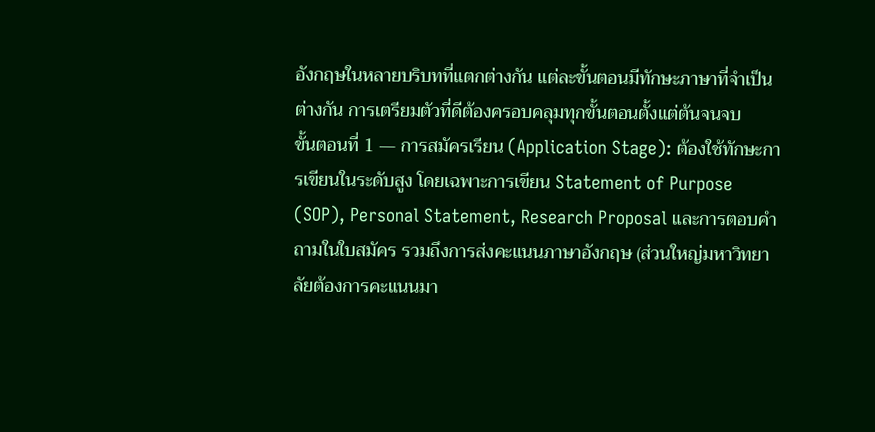อังกฤษในหลายบริบทที่แตกต่างกัน แต่ละขั้นตอนมีทักษะภาษาที่จำเป็นต่างกัน การเตรียมตัวที่ดีต้องครอบคลุมทุกขั้นตอนตั้งแต่ต้นจนจบ
ขั้นตอนที่ 1 — การสมัครเรียน (Application Stage): ต้องใช้ทักษะการเขียนในระดับสูง โดยเฉพาะการเขียน Statement of Purpose (SOP), Personal Statement, Research Proposal และการตอบคำถามในใบสมัคร รวมถึงการส่งคะแนนภาษาอังกฤษ (ส่วนใหญ่มหาวิทยาลัยต้องการคะแนนมา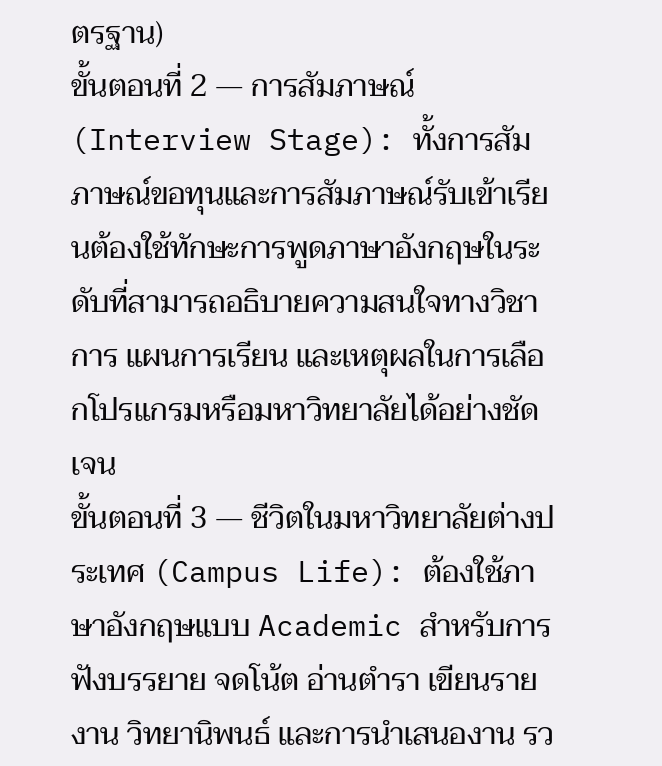ตรฐาน)
ขั้นตอนที่ 2 — การสัมภาษณ์ (Interview Stage): ทั้งการสัมภาษณ์ขอทุนและการสัมภาษณ์รับเข้าเรียนต้องใช้ทักษะการพูดภาษาอังกฤษในระดับที่สามารถอธิบายความสนใจทางวิชาการ แผนการเรียน และเหตุผลในการเลือกโปรแกรมหรือมหาวิทยาลัยได้อย่างชัดเจน
ขั้นตอนที่ 3 — ชีวิตในมหาวิทยาลัยต่างประเทศ (Campus Life): ต้องใช้ภาษาอังกฤษแบบ Academic สำหรับการฟังบรรยาย จดโน้ต อ่านตำรา เขียนรายงาน วิทยานิพนธ์ และการนำเสนองาน รว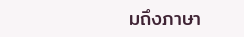มถึงภาษา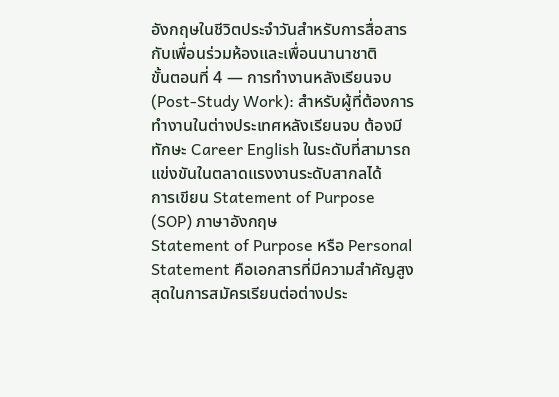อังกฤษในชีวิตประจำวันสำหรับการสื่อสารกับเพื่อนร่วมห้องและเพื่อนนานาชาติ
ขั้นตอนที่ 4 — การทำงานหลังเรียนจบ (Post-Study Work): สำหรับผู้ที่ต้องการทำงานในต่างประเทศหลังเรียนจบ ต้องมีทักษะ Career English ในระดับที่สามารถแข่งขันในตลาดแรงงานระดับสากลได้
การเขียน Statement of Purpose (SOP) ภาษาอังกฤษ
Statement of Purpose หรือ Personal Statement คือเอกสารที่มีความสำคัญสูงสุดในการสมัครเรียนต่อต่างประ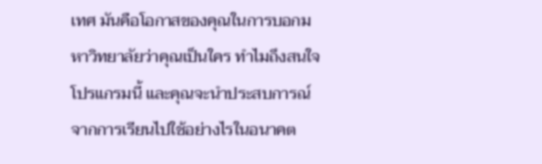เทศ มันคือโอกาสของคุณในการบอกมหาวิทยาลัยว่าคุณเป็นใคร ทำไมถึงสนใจโปรแกรมนี้ และคุณจะนำประสบการณ์จากการเรียนไปใช้อย่างไรในอนาคต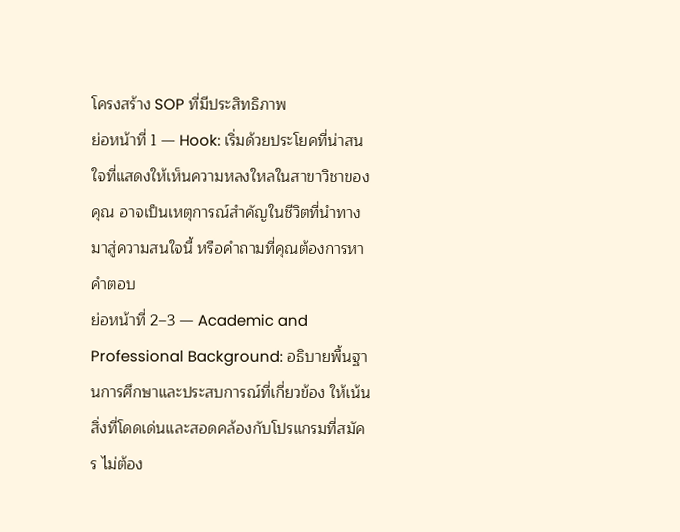โครงสร้าง SOP ที่มีประสิทธิภาพ
ย่อหน้าที่ 1 — Hook: เริ่มด้วยประโยคที่น่าสนใจที่แสดงให้เห็นความหลงใหลในสาขาวิชาของคุณ อาจเป็นเหตุการณ์สำคัญในชีวิตที่นำทางมาสู่ความสนใจนี้ หรือคำถามที่คุณต้องการหาคำตอบ
ย่อหน้าที่ 2–3 — Academic and Professional Background: อธิบายพื้นฐานการศึกษาและประสบการณ์ที่เกี่ยวข้อง ให้เน้นสิ่งที่โดดเด่นและสอดคล้องกับโปรแกรมที่สมัคร ไม่ต้อง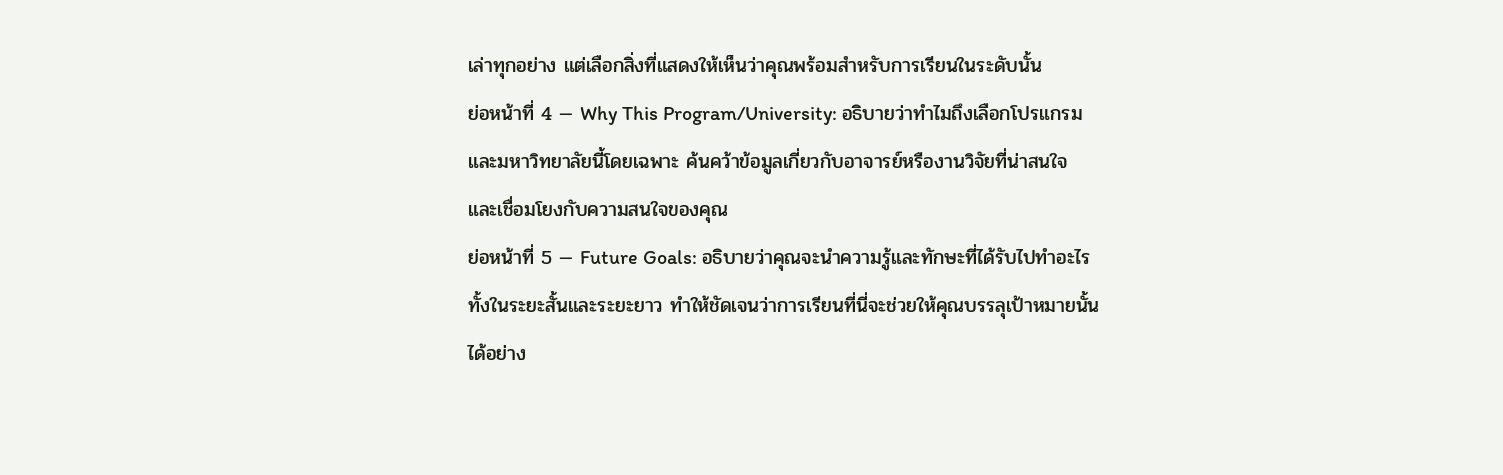เล่าทุกอย่าง แต่เลือกสิ่งที่แสดงให้เห็นว่าคุณพร้อมสำหรับการเรียนในระดับนั้น
ย่อหน้าที่ 4 — Why This Program/University: อธิบายว่าทำไมถึงเลือกโปรแกรมและมหาวิทยาลัยนี้โดยเฉพาะ ค้นคว้าข้อมูลเกี่ยวกับอาจารย์หรืองานวิจัยที่น่าสนใจ และเชื่อมโยงกับความสนใจของคุณ
ย่อหน้าที่ 5 — Future Goals: อธิบายว่าคุณจะนำความรู้และทักษะที่ได้รับไปทำอะไร ทั้งในระยะสั้นและระยะยาว ทำให้ชัดเจนว่าการเรียนที่นี่จะช่วยให้คุณบรรลุเป้าหมายนั้นได้อย่าง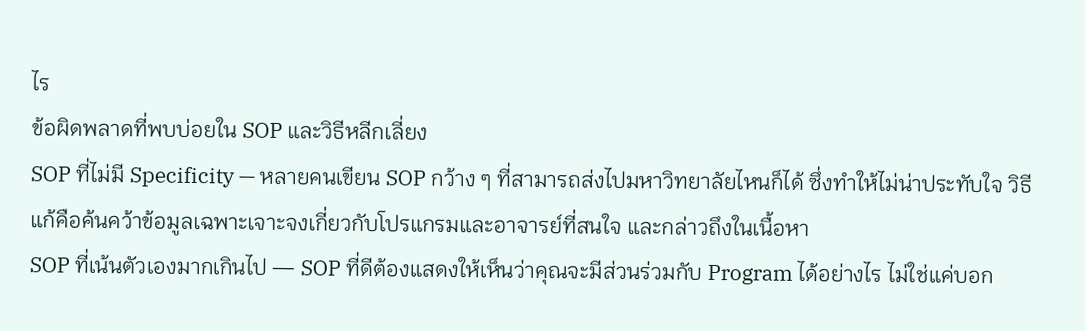ไร
ข้อผิดพลาดที่พบบ่อยใน SOP และวิธีหลีกเลี่ยง
SOP ที่ไม่มี Specificity — หลายคนเขียน SOP กว้าง ๆ ที่สามารถส่งไปมหาวิทยาลัยไหนก็ได้ ซึ่งทำให้ไม่น่าประทับใจ วิธีแก้คือค้นคว้าข้อมูลเฉพาะเจาะจงเกี่ยวกับโปรแกรมและอาจารย์ที่สนใจ และกล่าวถึงในเนื้อหา
SOP ที่เน้นตัวเองมากเกินไป — SOP ที่ดีต้องแสดงให้เห็นว่าคุณจะมีส่วนร่วมกับ Program ได้อย่างไร ไม่ใช่แค่บอก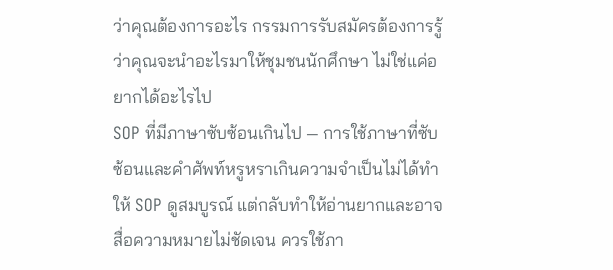ว่าคุณต้องการอะไร กรรมการรับสมัครต้องการรู้ว่าคุณจะนำอะไรมาให้ชุมชนนักศึกษา ไม่ใช่แค่อยากได้อะไรไป
SOP ที่มีภาษาซับซ้อนเกินไป — การใช้ภาษาที่ซับซ้อนและคำศัพท์หรูหราเกินความจำเป็นไม่ได้ทำให้ SOP ดูสมบูรณ์ แต่กลับทำให้อ่านยากและอาจสื่อความหมายไม่ชัดเจน ควรใช้ภา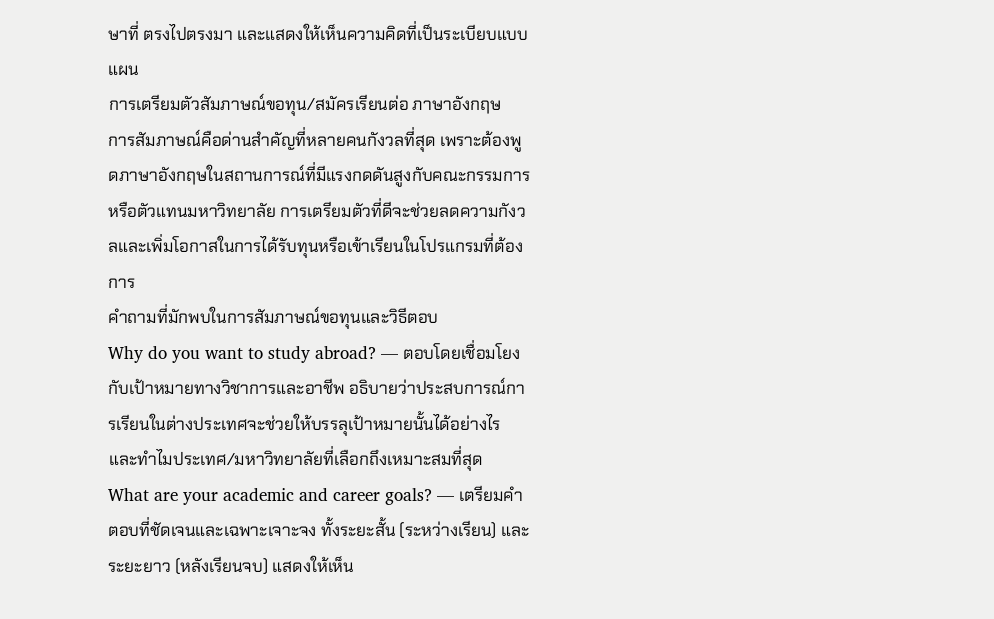ษาที่ ตรงไปตรงมา และแสดงให้เห็นความคิดที่เป็นระเบียบแบบแผน
การเตรียมตัวสัมภาษณ์ขอทุน/สมัครเรียนต่อ ภาษาอังกฤษ
การสัมภาษณ์คือด่านสำคัญที่หลายคนกังวลที่สุด เพราะต้องพูดภาษาอังกฤษในสถานการณ์ที่มีแรงกดดันสูงกับคณะกรรมการหรือตัวแทนมหาวิทยาลัย การเตรียมตัวที่ดีจะช่วยลดความกังวลและเพิ่มโอกาสในการได้รับทุนหรือเข้าเรียนในโปรแกรมที่ต้องการ
คำถามที่มักพบในการสัมภาษณ์ขอทุนและวิธีตอบ
Why do you want to study abroad? — ตอบโดยเชื่อมโยงกับเป้าหมายทางวิชาการและอาชีพ อธิบายว่าประสบการณ์การเรียนในต่างประเทศจะช่วยให้บรรลุเป้าหมายนั้นได้อย่างไร และทำไมประเทศ/มหาวิทยาลัยที่เลือกถึงเหมาะสมที่สุด
What are your academic and career goals? — เตรียมคำตอบที่ชัดเจนและเฉพาะเจาะจง ทั้งระยะสั้น (ระหว่างเรียน) และระยะยาว (หลังเรียนจบ) แสดงให้เห็น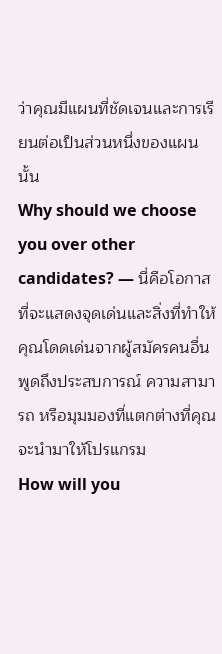ว่าคุณมีแผนที่ชัดเจนและการเรียนต่อเป็นส่วนหนึ่งของแผนนั้น
Why should we choose you over other candidates? — นี่คือโอกาสที่จะแสดงจุดเด่นและสิ่งที่ทำให้คุณโดดเด่นจากผู้สมัครคนอื่น พูดถึงประสบการณ์ ความสามารถ หรือมุมมองที่แตกต่างที่คุณจะนำมาให้โปรแกรม
How will you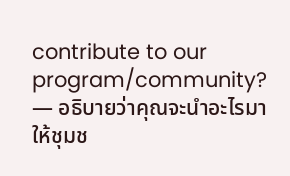contribute to our program/community? — อธิบายว่าคุณจะนำอะไรมาให้ชุมช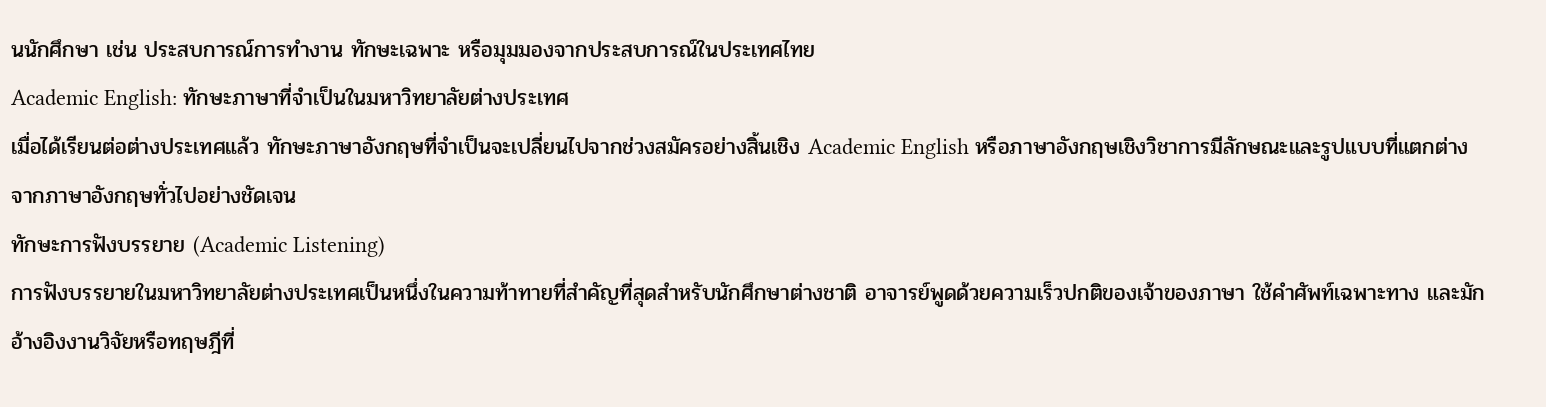นนักศึกษา เช่น ประสบการณ์การทำงาน ทักษะเฉพาะ หรือมุมมองจากประสบการณ์ในประเทศไทย
Academic English: ทักษะภาษาที่จำเป็นในมหาวิทยาลัยต่างประเทศ
เมื่อได้เรียนต่อต่างประเทศแล้ว ทักษะภาษาอังกฤษที่จำเป็นจะเปลี่ยนไปจากช่วงสมัครอย่างสิ้นเชิง Academic English หรือภาษาอังกฤษเชิงวิชาการมีลักษณะและรูปแบบที่แตกต่างจากภาษาอังกฤษทั่วไปอย่างชัดเจน
ทักษะการฟังบรรยาย (Academic Listening)
การฟังบรรยายในมหาวิทยาลัยต่างประเทศเป็นหนึ่งในความท้าทายที่สำคัญที่สุดสำหรับนักศึกษาต่างชาติ อาจารย์พูดด้วยความเร็วปกติของเจ้าของภาษา ใช้คำศัพท์เฉพาะทาง และมักอ้างอิงงานวิจัยหรือทฤษฎีที่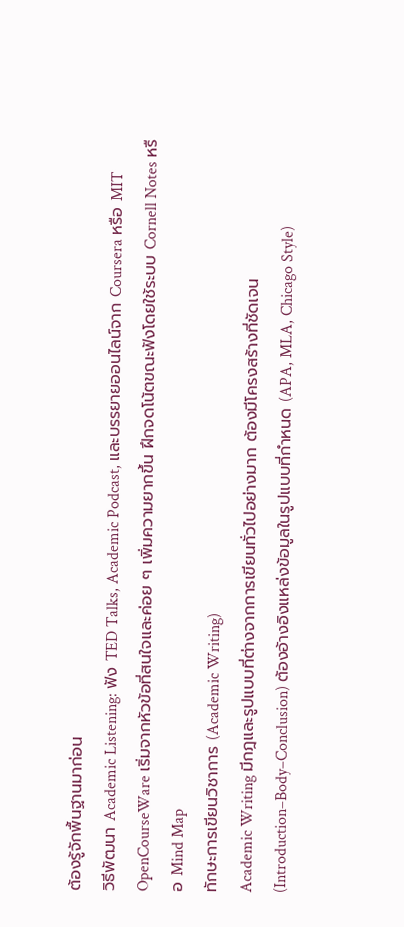ต้องรู้จักพื้นฐานมาก่อน
วิธีพัฒนา Academic Listening: ฟัง TED Talks, Academic Podcast, และบรรยายออนไลน์จาก Coursera หรือ MIT OpenCourseWare เริ่มจากหัวข้อที่สนใจและค่อย ๆ เพิ่มความยากขึ้น ฝึกจดโน้ตขณะฟังโดยใช้ระบบ Cornell Notes หรือ Mind Map
ทักษะการเขียนวิชาการ (Academic Writing)
Academic Writing มีกฎและรูปแบบที่ต่างจากการเขียนทั่วไปอย่างมาก ต้องมีโครงสร้างที่ชัดเจน (Introduction–Body–Conclusion) ต้องอ้างอิงแหล่งข้อมูลในรูปแบบที่กำหนด (APA, MLA, Chicago Style)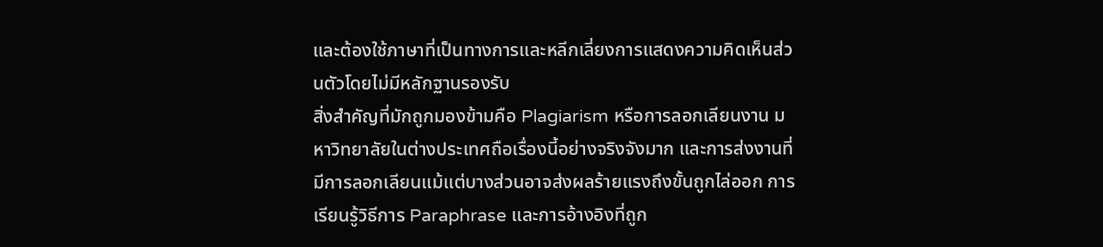และต้องใช้ภาษาที่เป็นทางการและหลีกเลี่ยงการแสดงความคิดเห็นส่วนตัวโดยไม่มีหลักฐานรองรับ
สิ่งสำคัญที่มักถูกมองข้ามคือ Plagiarism หรือการลอกเลียนงาน มหาวิทยาลัยในต่างประเทศถือเรื่องนี้อย่างจริงจังมาก และการส่งงานที่มีการลอกเลียนแม้แต่บางส่วนอาจส่งผลร้ายแรงถึงขั้นถูกไล่ออก การเรียนรู้วิธีการ Paraphrase และการอ้างอิงที่ถูก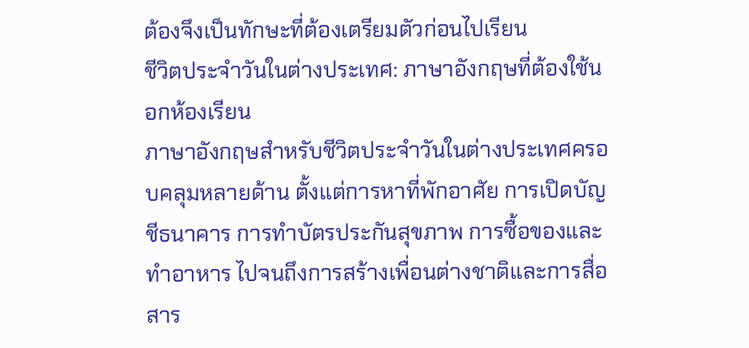ต้องจึงเป็นทักษะที่ต้องเตรียมตัวก่อนไปเรียน
ชีวิตประจำวันในต่างประเทศ: ภาษาอังกฤษที่ต้องใช้นอกห้องเรียน
ภาษาอังกฤษสำหรับชีวิตประจำวันในต่างประเทศครอบคลุมหลายด้าน ตั้งแต่การหาที่พักอาศัย การเปิดบัญชีธนาคาร การทำบัตรประกันสุขภาพ การซื้อของและทำอาหาร ไปจนถึงการสร้างเพื่อนต่างชาติและการสื่อสาร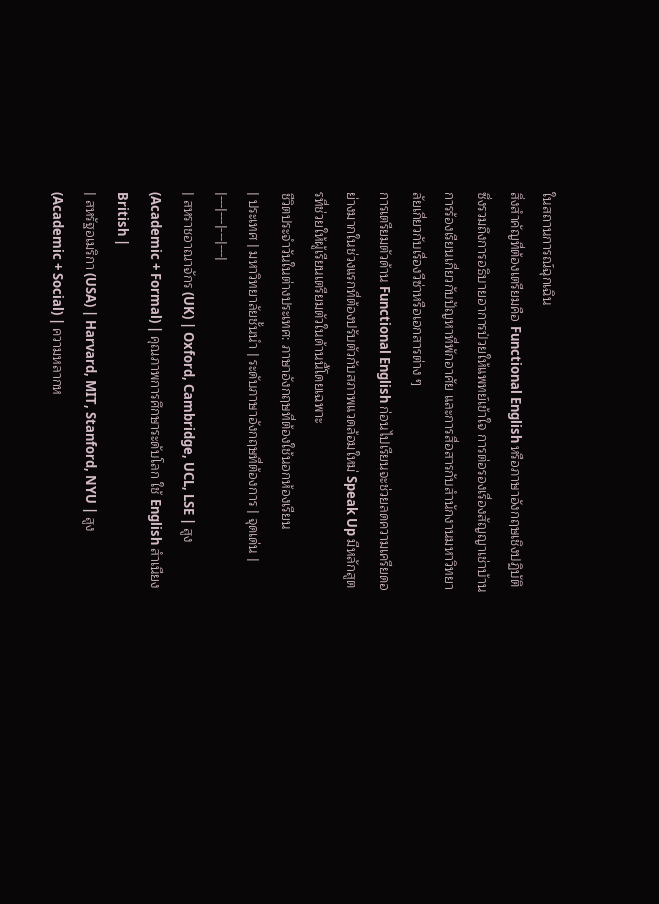ในสถานการณ์ฉุกเฉิน
สิ่งสำคัญที่ต้องเตรียมคือ Functional English หรือภาษาอังกฤษเชิงปฏิบัติ ซึ่งรวมถึงการอธิบายอาการป่วยให้แพทย์เข้าใจ การต่อรองเรื่องสัญญาเช่าบ้าน การร้องเรียนเกี่ยวกับปัญหาที่พักอาศัย และการสื่อสารกับสำนักงานมหาวิทยาลัยเกี่ยวกับเรื่องวีซ่าหรือเอกสารต่าง ๆ
การเตรียมตัวด้าน Functional English ก่อนไปเรียนจะช่วยลดความเครียดอย่างมากในช่วงแรกที่ต้องปรับตัวกับสภาพแวดล้อมใหม่ Speak Up มีหลักสูตรที่ช่วยให้ผู้เรียนเตรียมตัวในด้านนี้โดยเฉพาะ
ชีวิตประจำวันในต่างประเทศ: ภาษาอังกฤษที่ต้องใช้นอกห้องเรียน
| ประเทศ | มหาวิทยาลัยชั้นนำ | ระดับภาษาอังกฤษที่ต้องการ | จุดเด่น |
|---|---|---|---|
| สหราชอาณาจักร (UK) | Oxford, Cambridge, UCL, LSE | สูง (Academic + Formal) | คุณภาพการศึกษาระดับโลก ใช้ English สำเนียง British |
| สหรัฐอเมริกา (USA) | Harvard, MIT, Stanford, NYU | สูง (Academic + Social) | ความหลากห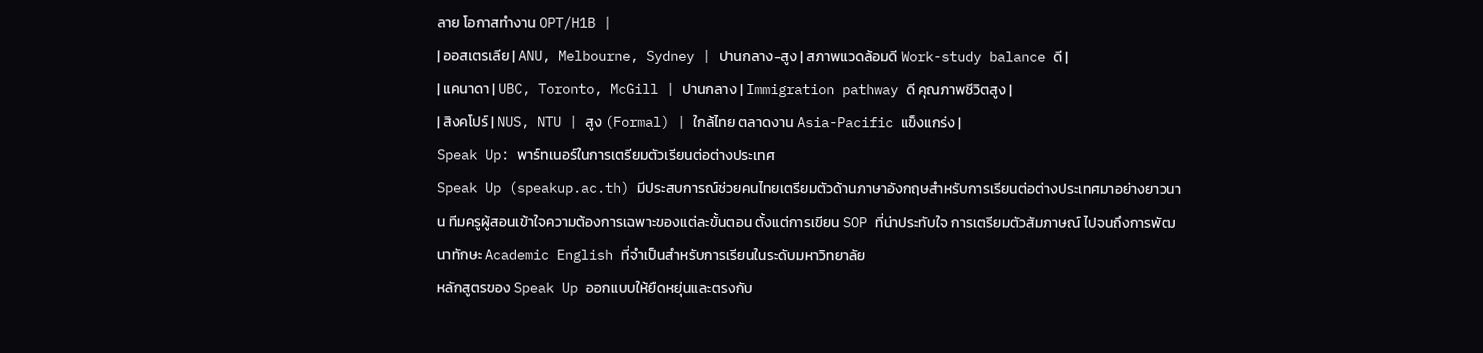ลาย โอกาสทำงาน OPT/H1B |
| ออสเตรเลีย | ANU, Melbourne, Sydney | ปานกลาง-สูง | สภาพแวดล้อมดี Work-study balance ดี |
| แคนาดา | UBC, Toronto, McGill | ปานกลาง | Immigration pathway ดี คุณภาพชีวิตสูง |
| สิงคโปร์ | NUS, NTU | สูง (Formal) | ใกล้ไทย ตลาดงาน Asia-Pacific แข็งแกร่ง |
Speak Up: พาร์ทเนอร์ในการเตรียมตัวเรียนต่อต่างประเทศ
Speak Up (speakup.ac.th) มีประสบการณ์ช่วยคนไทยเตรียมตัวด้านภาษาอังกฤษสำหรับการเรียนต่อต่างประเทศมาอย่างยาวนาน ทีมครูผู้สอนเข้าใจความต้องการเฉพาะของแต่ละขั้นตอน ตั้งแต่การเขียน SOP ที่น่าประทับใจ การเตรียมตัวสัมภาษณ์ ไปจนถึงการพัฒนาทักษะ Academic English ที่จำเป็นสำหรับการเรียนในระดับมหาวิทยาลัย
หลักสูตรของ Speak Up ออกแบบให้ยืดหยุ่นและตรงกับ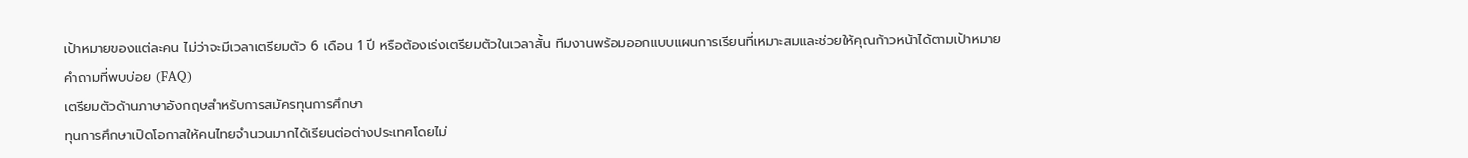เป้าหมายของแต่ละคน ไม่ว่าจะมีเวลาเตรียมตัว 6 เดือน 1 ปี หรือต้องเร่งเตรียมตัวในเวลาสั้น ทีมงานพร้อมออกแบบแผนการเรียนที่เหมาะสมและช่วยให้คุณก้าวหน้าได้ตามเป้าหมาย
คำถามที่พบบ่อย (FAQ)
เตรียมตัวด้านภาษาอังกฤษสำหรับการสมัครทุนการศึกษา
ทุนการศึกษาเปิดโอกาสให้คนไทยจำนวนมากได้เรียนต่อต่างประเทศโดยไม่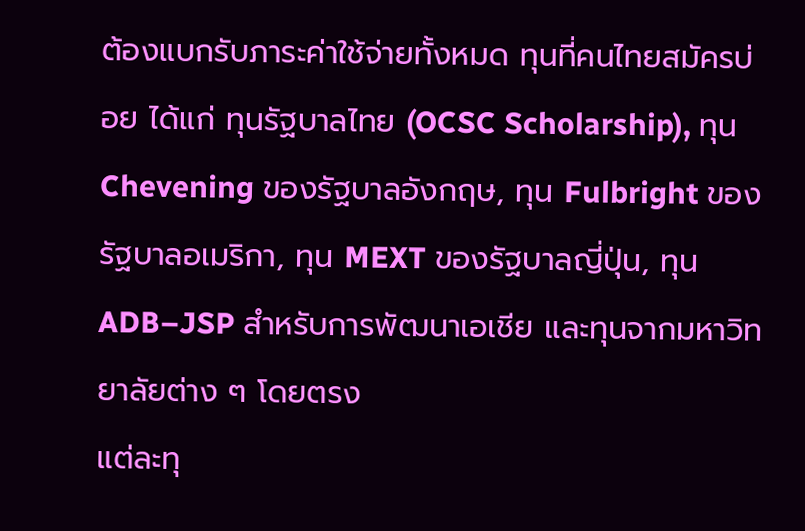ต้องแบกรับภาระค่าใช้จ่ายทั้งหมด ทุนที่คนไทยสมัครบ่อย ได้แก่ ทุนรัฐบาลไทย (OCSC Scholarship), ทุน Chevening ของรัฐบาลอังกฤษ, ทุน Fulbright ของรัฐบาลอเมริกา, ทุน MEXT ของรัฐบาลญี่ปุ่น, ทุน ADB–JSP สำหรับการพัฒนาเอเชีย และทุนจากมหาวิทยาลัยต่าง ๆ โดยตรง
แต่ละทุ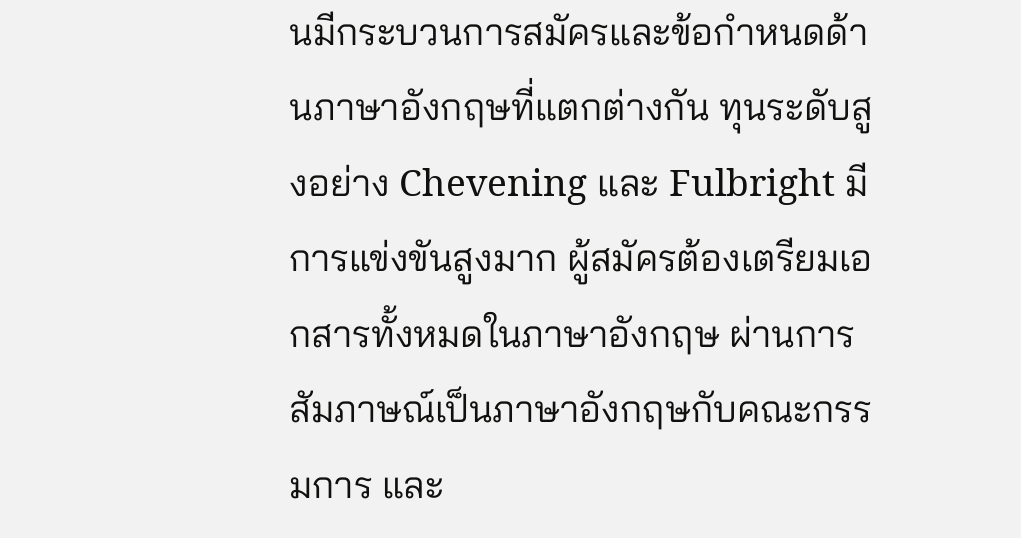นมีกระบวนการสมัครและข้อกำหนดด้านภาษาอังกฤษที่แตกต่างกัน ทุนระดับสูงอย่าง Chevening และ Fulbright มีการแข่งขันสูงมาก ผู้สมัครต้องเตรียมเอกสารทั้งหมดในภาษาอังกฤษ ผ่านการสัมภาษณ์เป็นภาษาอังกฤษกับคณะกรรมการ และ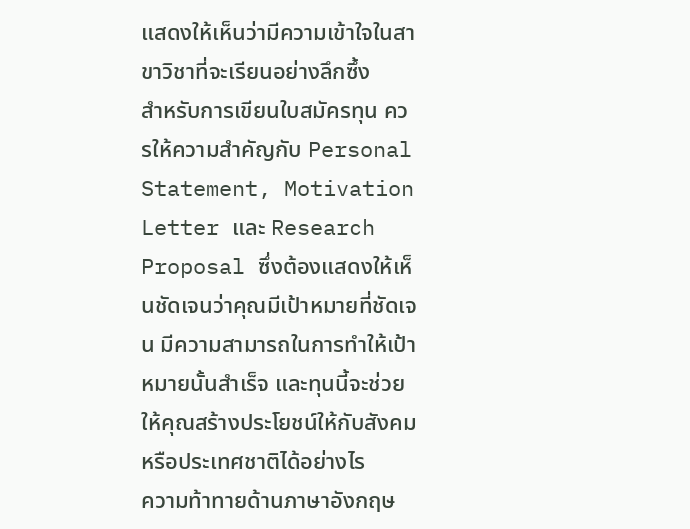แสดงให้เห็นว่ามีความเข้าใจในสาขาวิชาที่จะเรียนอย่างลึกซึ้ง
สำหรับการเขียนใบสมัครทุน ควรให้ความสำคัญกับ Personal Statement, Motivation Letter และ Research Proposal ซึ่งต้องแสดงให้เห็นชัดเจนว่าคุณมีเป้าหมายที่ชัดเจน มีความสามารถในการทำให้เป้าหมายนั้นสำเร็จ และทุนนี้จะช่วยให้คุณสร้างประโยชน์ให้กับสังคมหรือประเทศชาติได้อย่างไร
ความท้าทายด้านภาษาอังกฤษ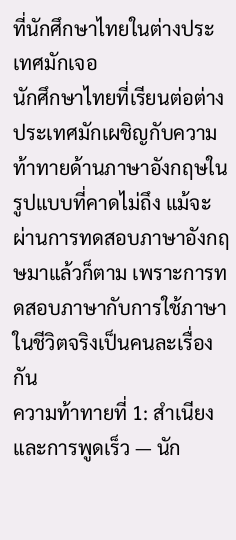ที่นักศึกษาไทยในต่างประเทศมักเจอ
นักศึกษาไทยที่เรียนต่อต่างประเทศมักเผชิญกับความท้าทายด้านภาษาอังกฤษในรูปแบบที่คาดไม่ถึง แม้จะผ่านการทดสอบภาษาอังกฤษมาแล้วก็ตาม เพราะการทดสอบภาษากับการใช้ภาษาในชีวิตจริงเป็นคนละเรื่องกัน
ความท้าทายที่ 1: สำเนียงและการพูดเร็ว — นัก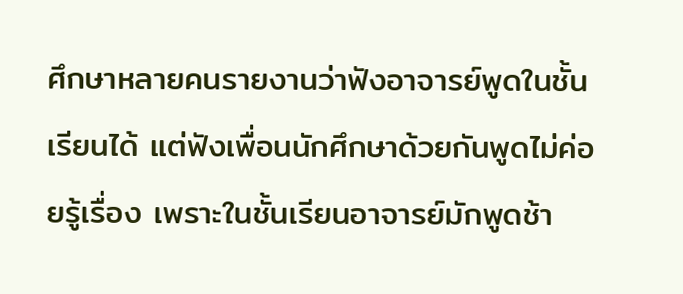ศึกษาหลายคนรายงานว่าฟังอาจารย์พูดในชั้นเรียนได้ แต่ฟังเพื่อนนักศึกษาด้วยกันพูดไม่ค่อยรู้เรื่อง เพราะในชั้นเรียนอาจารย์มักพูดช้า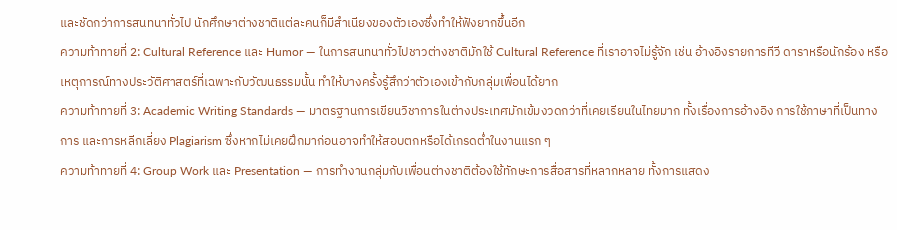และชัดกว่าการสนทนาทั่วไป นักศึกษาต่างชาติแต่ละคนก็มีสำเนียงของตัวเองซึ่งทำให้ฟังยากขึ้นอีก
ความท้าทายที่ 2: Cultural Reference และ Humor — ในการสนทนาทั่วไปชาวต่างชาติมักใช้ Cultural Reference ที่เราอาจไม่รู้จัก เช่น อ้างอิงรายการทีวี ดาราหรือนักร้อง หรือเหตุการณ์ทางประวัติศาสตร์ที่เฉพาะกับวัฒนธรรมนั้น ทำให้บางครั้งรู้สึกว่าตัวเองเข้ากับกลุ่มเพื่อนได้ยาก
ความท้าทายที่ 3: Academic Writing Standards — มาตรฐานการเขียนวิชาการในต่างประเทศมักเข้มงวดกว่าที่เคยเรียนในไทยมาก ทั้งเรื่องการอ้างอิง การใช้ภาษาที่เป็นทางการ และการหลีกเลี่ยง Plagiarism ซึ่งหากไม่เคยฝึกมาก่อนอาจทำให้สอบตกหรือได้เกรดต่ำในงานแรก ๆ
ความท้าทายที่ 4: Group Work และ Presentation — การทำงานกลุ่มกับเพื่อนต่างชาติต้องใช้ทักษะการสื่อสารที่หลากหลาย ทั้งการแสดง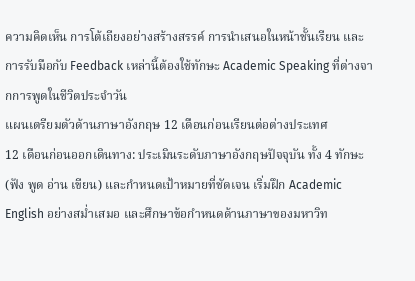ความคิดเห็น การโต้เถียงอย่างสร้างสรรค์ การนำเสนอในหน้าชั้นเรียน และการรับมือกับ Feedback เหล่านี้ต้องใช้ทักษะ Academic Speaking ที่ต่างจากการพูดในชีวิตประจำวัน
แผนเตรียมตัวด้านภาษาอังกฤษ 12 เดือนก่อนเรียนต่อต่างประเทศ
12 เดือนก่อนออกเดินทาง: ประเมินระดับภาษาอังกฤษปัจจุบัน ทั้ง 4 ทักษะ (ฟัง พูด อ่าน เขียน) และกำหนดเป้าหมายที่ชัดเจน เริ่มฝึก Academic English อย่างสม่ำเสมอ และศึกษาข้อกำหนดด้านภาษาของมหาวิท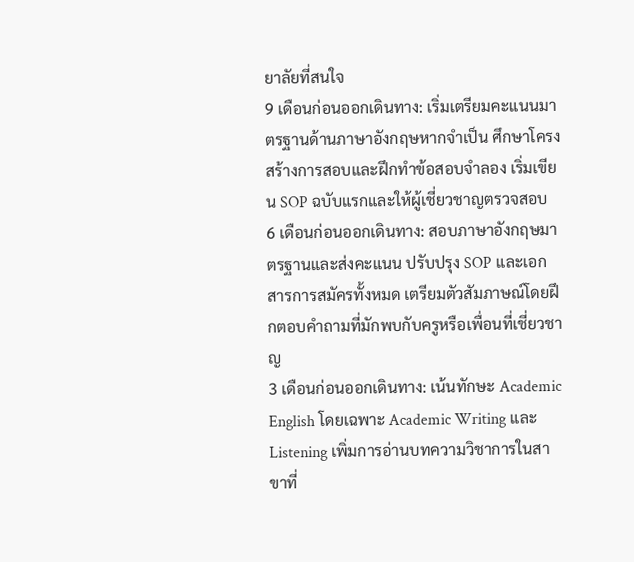ยาลัยที่สนใจ
9 เดือนก่อนออกเดินทาง: เริ่มเตรียมคะแนนมาตรฐานด้านภาษาอังกฤษหากจำเป็น ศึกษาโครงสร้างการสอบและฝึกทำข้อสอบจำลอง เริ่มเขียน SOP ฉบับแรกและให้ผู้เชี่ยวชาญตรวจสอบ
6 เดือนก่อนออกเดินทาง: สอบภาษาอังกฤษมาตรฐานและส่งคะแนน ปรับปรุง SOP และเอกสารการสมัครทั้งหมด เตรียมตัวสัมภาษณ์โดยฝึกตอบคำถามที่มักพบกับครูหรือเพื่อนที่เชี่ยวชาญ
3 เดือนก่อนออกเดินทาง: เน้นทักษะ Academic English โดยเฉพาะ Academic Writing และ Listening เพิ่มการอ่านบทความวิชาการในสาขาที่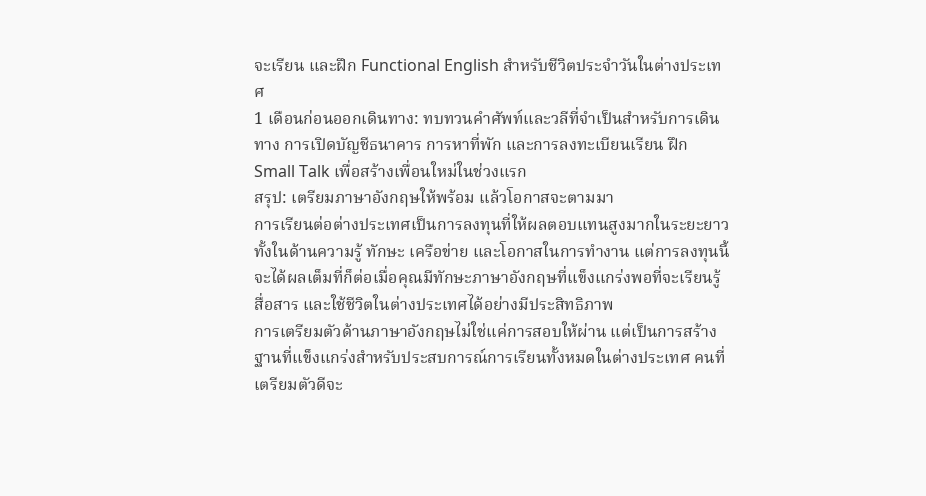จะเรียน และฝึก Functional English สำหรับชีวิตประจำวันในต่างประเทศ
1 เดือนก่อนออกเดินทาง: ทบทวนคำศัพท์และวลีที่จำเป็นสำหรับการเดินทาง การเปิดบัญชีธนาคาร การหาที่พัก และการลงทะเบียนเรียน ฝึก Small Talk เพื่อสร้างเพื่อนใหม่ในช่วงแรก
สรุป: เตรียมภาษาอังกฤษให้พร้อม แล้วโอกาสจะตามมา
การเรียนต่อต่างประเทศเป็นการลงทุนที่ให้ผลตอบแทนสูงมากในระยะยาว ทั้งในด้านความรู้ ทักษะ เครือข่าย และโอกาสในการทำงาน แต่การลงทุนนี้จะได้ผลเต็มที่ก็ต่อเมื่อคุณมีทักษะภาษาอังกฤษที่แข็งแกร่งพอที่จะเรียนรู้ สื่อสาร และใช้ชีวิตในต่างประเทศได้อย่างมีประสิทธิภาพ
การเตรียมตัวด้านภาษาอังกฤษไม่ใช่แค่การสอบให้ผ่าน แต่เป็นการสร้างฐานที่แข็งแกร่งสำหรับประสบการณ์การเรียนทั้งหมดในต่างประเทศ คนที่เตรียมตัวดีจะ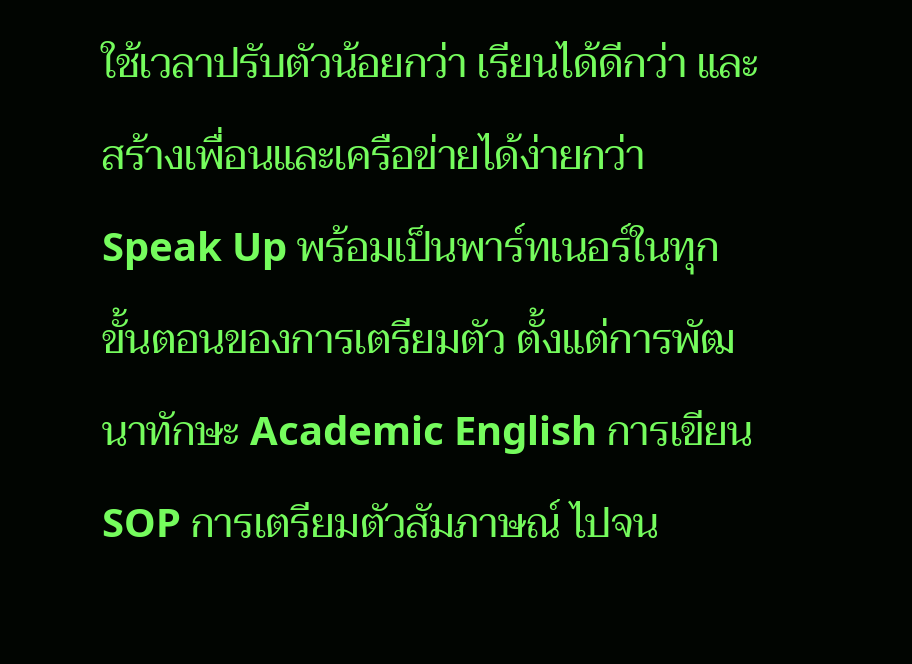ใช้เวลาปรับตัวน้อยกว่า เรียนได้ดีกว่า และสร้างเพื่อนและเครือข่ายได้ง่ายกว่า
Speak Up พร้อมเป็นพาร์ทเนอร์ในทุกขั้นตอนของการเตรียมตัว ตั้งแต่การพัฒนาทักษะ Academic English การเขียน SOP การเตรียมตัวสัมภาษณ์ ไปจน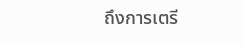ถึงการเตรี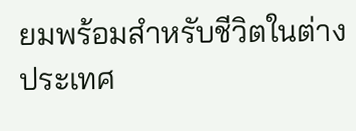ยมพร้อมสำหรับชีวิตในต่างประเทศ